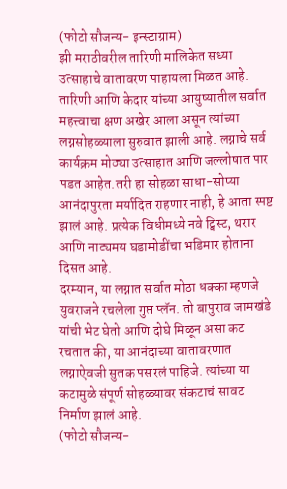(फोटो सौजन्य- इन्स्टाग्राम)
झी मराठीवरील तारिणी मालिकेत सध्या उत्साहाचे वातावरण पाहायला मिळत आहे. तारिणी आणि केदार यांच्या आयुष्यातील सर्वात महत्त्वाचा क्षण अखेर आला असून त्यांच्या लग्नसोहळ्याला सुरुवात झाली आहे. लग्नाचे सर्व कार्यक्रम मोठ्या उत्साहात आणि जल्लोषात पार पडत आहेत.तरी हा सोहळा साधा-सोप्या आनंदापुरता मर्यादित राहणार नाही, हे आता स्पष्ट झालं आहे. प्रत्येक विधीमध्ये नवे ट्विस्ट, थरार आणि नाट्यमय घडामोडींचा भडिमार होताना दिसत आहे.
दरम्यान, या लग्नात सर्वात मोठा धक्का म्हणजे युवराजने रचलेला गुप्त प्लॅन. तो बापुराव जामखंडे यांची भेट घेतो आणि दोघे मिळून असा कट रचतात की, या आनंदाच्या वातावरणात लग्नाऐवजी सुतक पसरलं पाहिजे. त्यांच्या या कटामुळे संपूर्ण सोहळ्यावर संकटाचं सावट निर्माण झालं आहे.
(फोटो सौजन्य-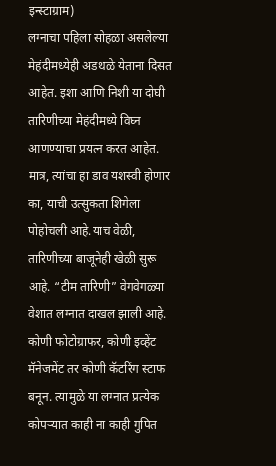इन्स्टाग्राम)
लग्नाचा पहिला सोहळा असलेल्या मेहंदीमध्येही अडथळे येताना दिसत आहेत. इशा आणि निशी या दोघी तारिणीच्या मेहंदीमध्ये विघ्न आणण्याचा प्रयत्न करत आहेत. मात्र, त्यांचा हा डाव यशस्वी होणार का, याची उत्सुकता शिगेला पोहोचली आहे.याच वेळी, तारिणीच्या बाजूनेही खेळी सुरू आहे. “टीम तारिणी” वेगवेगळ्या वेशात लग्नात दाखल झाली आहे. कोणी फोटोग्राफर, कोणी इव्हेंट मॅनेजमेंट तर कोणी कॅटरिंग स्टाफ बनून. त्यामुळे या लग्नात प्रत्येक कोपऱ्यात काही ना काही गुपित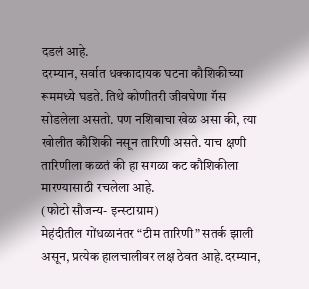दडलं आहे.
दरम्यान, सर्वात धक्कादायक घटना कौशिकीच्या रूममध्ये घडते. तिथे कोणीतरी जीवघेणा गॅस सोडलेला असतो. पण नशिबाचा खेळ असा की, त्या खोलीत कौशिकी नसून तारिणी असते. याच क्षणी तारिणीला कळतं की हा सगळा कट कौशिकीला मारण्यासाठी रचलेला आहे.
(फोटो सौजन्य- इन्स्टाग्राम)
मेहंदीतील गोंधळानंतर “टीम तारिणी” सतर्क झाली असून, प्रत्येक हालचालीवर लक्ष ठेवत आहे.दरम्यान,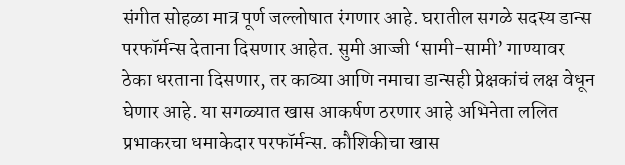संगीत सोहळा मात्र पूर्ण जल्लोषात रंगणार आहे. घरातील सगळे सदस्य डान्स परफॉर्मन्स देताना दिसणार आहेत. सुमी आज्जी ‘सामी-सामी’ गाण्यावर ठेका धरताना दिसणार, तर काव्या आणि नमाचा डान्सही प्रेक्षकांचं लक्ष वेधून घेणार आहे. या सगळ्यात खास आकर्षण ठरणार आहे अभिनेता ललित प्रभाकरचा धमाकेदार परफॉर्मन्स. कौशिकीचा खास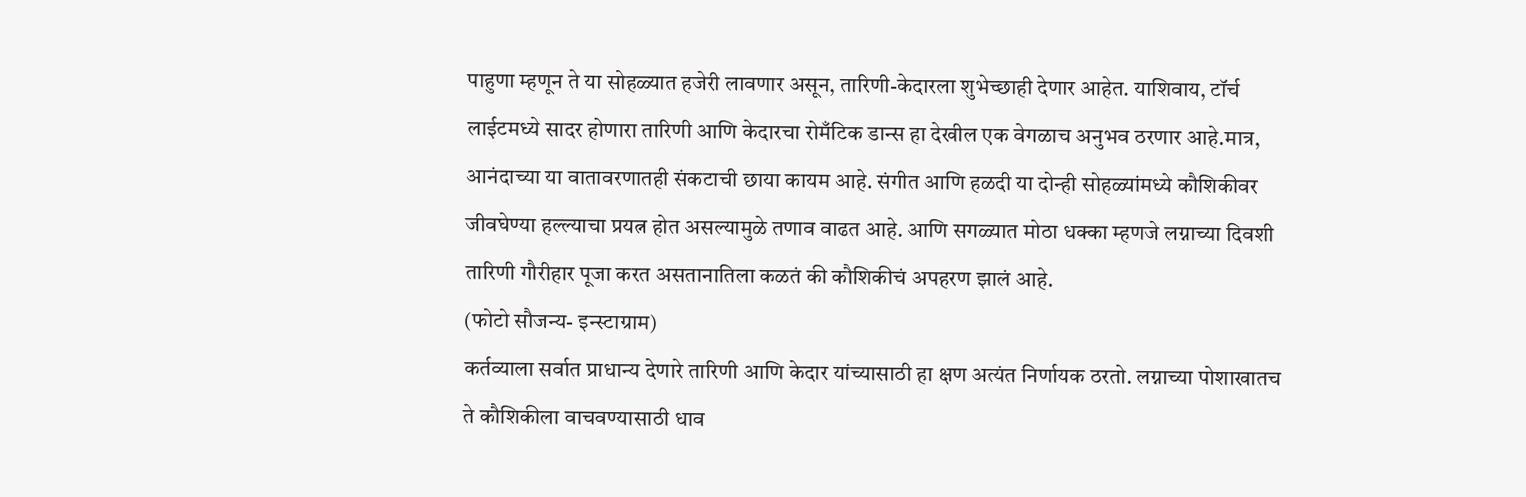पाहुणा म्हणून ते या सोहळ्यात हजेरी लावणार असून, तारिणी-केदारला शुभेच्छाही देणार आहेत. याशिवाय, टॉर्च लाईटमध्ये सादर होणारा तारिणी आणि केदारचा रोमँटिक डान्स हा देखील एक वेगळाच अनुभव ठरणार आहे.मात्र, आनंदाच्या या वातावरणातही संकटाची छाया कायम आहे. संगीत आणि हळदी या दोन्ही सोहळ्यांमध्ये कौशिकीवर जीवघेण्या हल्ल्याचा प्रयत्न होत असल्यामुळे तणाव वाढत आहे. आणि सगळ्यात मोठा धक्का म्हणजे लग्नाच्या दिवशी तारिणी गौरीहार पूजा करत असतानातिला कळतं की कौशिकीचं अपहरण झालं आहे.
(फोटो सौजन्य- इन्स्टाग्राम)
कर्तव्याला सर्वात प्राधान्य देणारे तारिणी आणि केदार यांच्यासाठी हा क्षण अत्यंत निर्णायक ठरतो. लग्नाच्या पोशाखातच ते कौशिकीला वाचवण्यासाठी धाव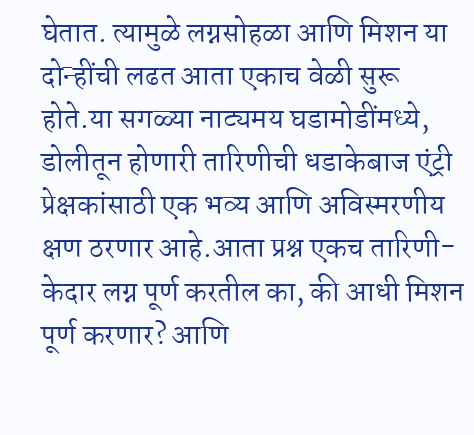घेतात. त्यामुळे लग्नसोहळा आणि मिशन या दोन्हींची लढत आता एकाच वेळी सुरू होते.या सगळ्या नाट्यमय घडामोडींमध्ये, डोलीतून होणारी तारिणीची धडाकेबाज एंट्री प्रेक्षकांसाठी एक भव्य आणि अविस्मरणीय क्षण ठरणार आहे.आता प्रश्न एकच तारिणी-केदार लग्न पूर्ण करतील का, की आधी मिशन पूर्ण करणार? आणि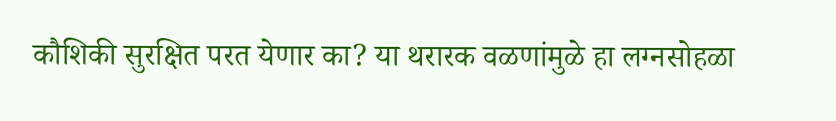कौशिकी सुरक्षित परत येणार का? या थरारक वळणांमुळे हा लग्नसोहळा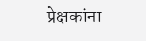प्रेक्षकांना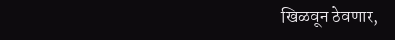खिळवून ठेवणार,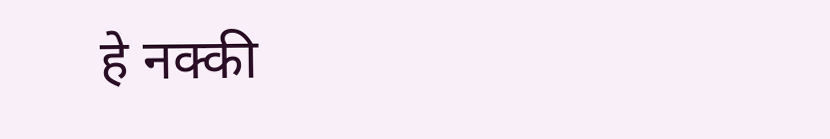हे नक्की